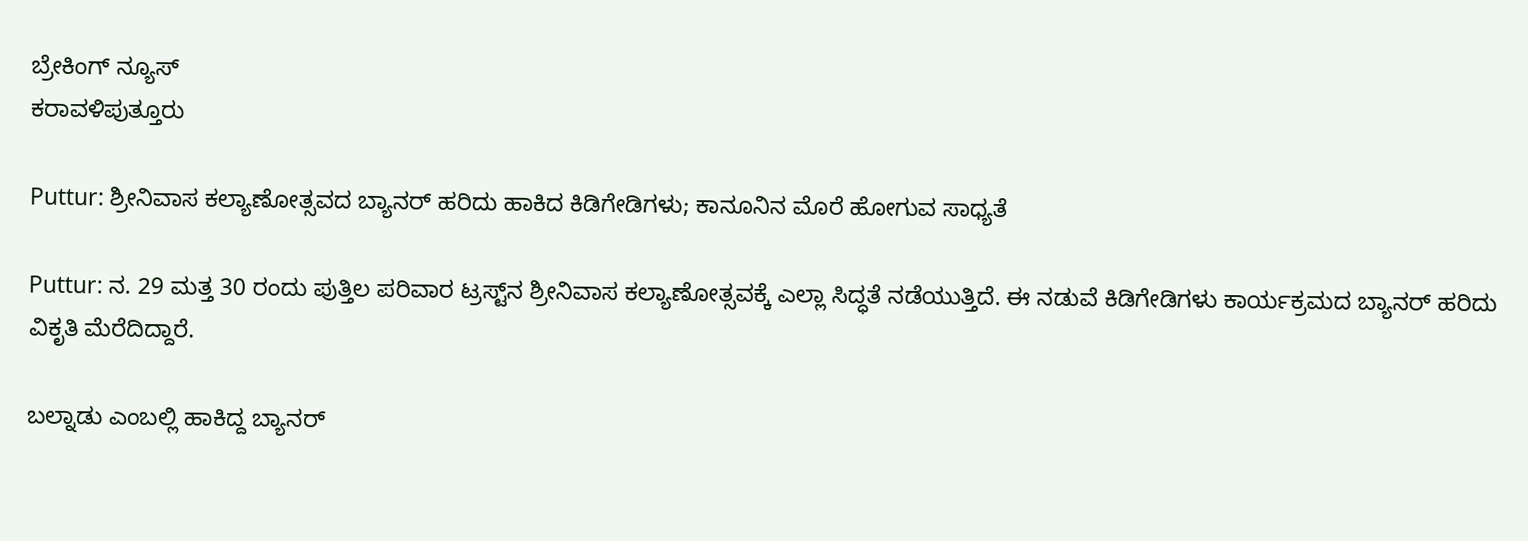ಬ್ರೇಕಿಂಗ್ ನ್ಯೂಸ್
ಕರಾವಳಿಪುತ್ತೂರು

Puttur: ಶ್ರೀನಿವಾಸ ಕಲ್ಯಾಣೋತ್ಸವದ ಬ್ಯಾನರ್‌ ಹರಿದು ಹಾಕಿದ ಕಿಡಿಗೇಡಿಗಳು; ಕಾನೂನಿನ ಮೊರೆ ಹೋಗುವ ಸಾಧ್ಯತೆ

Puttur: ನ. 29 ಮತ್ತ 30 ರಂದು ಪುತ್ತಿಲ ಪರಿವಾರ ಟ್ರಸ್ಟ್‌ನ ಶ್ರೀನಿವಾಸ ಕಲ್ಯಾಣೋತ್ಸವಕ್ಕೆ ಎಲ್ಲಾ ಸಿದ್ಧತೆ ನಡೆಯುತ್ತಿದೆ. ಈ ನಡುವೆ ಕಿಡಿಗೇಡಿಗಳು ಕಾರ್ಯಕ್ರಮದ ಬ್ಯಾನರ್‌ ಹರಿದು ವಿಕೃತಿ ಮೆರೆದಿದ್ದಾರೆ.

ಬಲ್ನಾಡು ಎಂಬಲ್ಲಿ ಹಾಕಿದ್ದ ಬ್ಯಾನರ್‌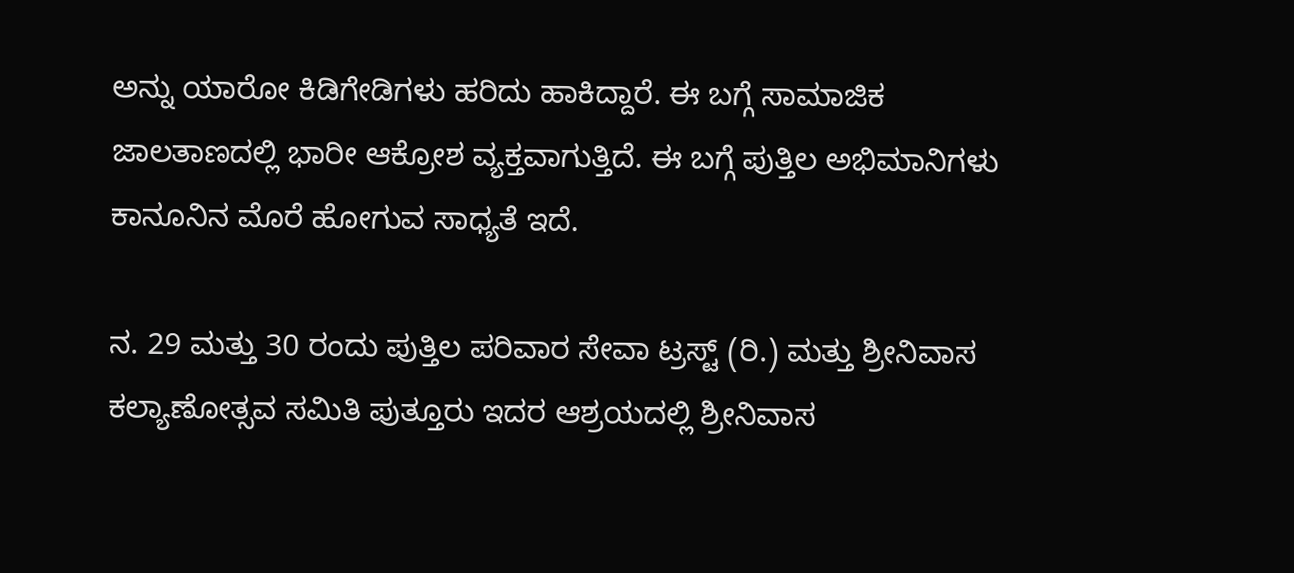ಅನ್ನು ಯಾರೋ ಕಿಡಿಗೇಡಿಗಳು ಹರಿದು ಹಾಕಿದ್ದಾರೆ. ಈ ಬಗ್ಗೆ ಸಾಮಾಜಿಕ ಜಾಲತಾಣದಲ್ಲಿ ಭಾರೀ ಆಕ್ರೋಶ ವ್ಯಕ್ತವಾಗುತ್ತಿದೆ. ಈ ಬಗ್ಗೆ ಪುತ್ತಿಲ ಅಭಿಮಾನಿಗಳು ಕಾನೂನಿನ ಮೊರೆ ಹೋಗುವ ಸಾಧ್ಯತೆ ಇದೆ.

ನ. 29 ಮತ್ತು 30 ರಂದು ಪುತ್ತಿಲ ಪರಿವಾರ ಸೇವಾ ಟ್ರಸ್ಟ್‌ (ರಿ.) ಮತ್ತು ಶ್ರೀನಿವಾಸ ಕಲ್ಯಾಣೋತ್ಸವ ಸಮಿತಿ ಪುತ್ತೂರು ಇದರ ಆಶ್ರಯದಲ್ಲಿ ಶ್ರೀನಿವಾಸ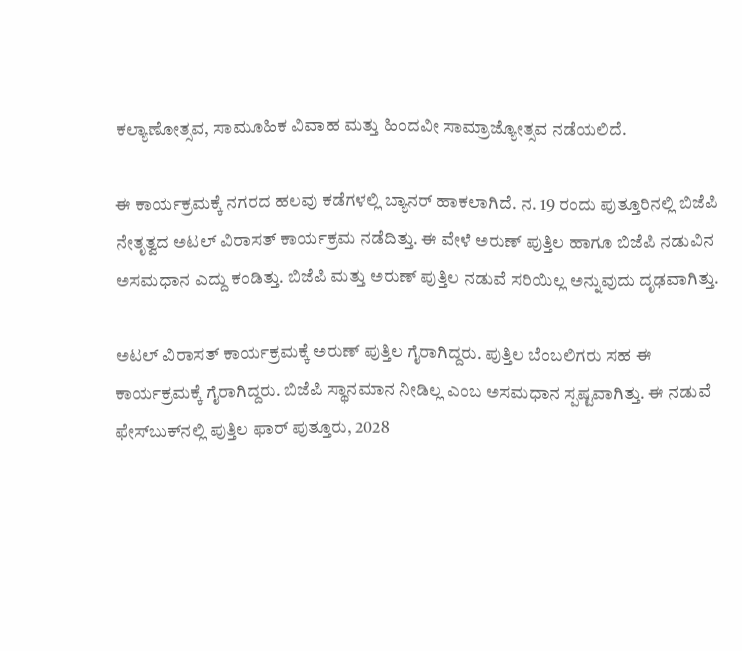ಕಲ್ಯಾಣೋತ್ಸವ, ಸಾಮೂಹಿಕ ವಿವಾಹ ಮತ್ತು ಹಿಂದವೀ ಸಾಮ್ರಾಜ್ಯೋತ್ಸವ ನಡೆಯಲಿದೆ.

ಈ ಕಾರ್ಯಕ್ರಮಕ್ಕೆ ನಗರದ ಹಲವು ಕಡೆಗಳಲ್ಲಿ ಬ್ಯಾನರ್‌ ಹಾಕಲಾಗಿದೆ. ನ. 19 ರಂದು ಪುತ್ತೂರಿನಲ್ಲಿ ಬಿಜೆಪಿ ನೇತೃತ್ವದ ಅಟಲ್‌ ವಿರಾಸತ್‌ ಕಾರ್ಯಕ್ರಮ ನಡೆದಿತ್ತು. ಈ ವೇಳೆ ಅರುಣ್‌ ಪುತ್ತಿಲ ಹಾಗೂ ಬಿಜೆಪಿ ನಡುವಿನ ಅಸಮಧಾನ ಎದ್ದು ಕಂಡಿತ್ತು. ಬಿಜೆಪಿ ಮತ್ತು ಅರುಣ್‌ ಪುತ್ತಿಲ ನಡುವೆ ಸರಿಯಿಲ್ಲ ಅನ್ನುವುದು ದೃಢವಾಗಿತ್ತು.

ಅಟಲ್‌ ವಿರಾಸತ್‌ ಕಾರ್ಯಕ್ರಮಕ್ಕೆ ಅರುಣ್‌ ಪುತ್ತಿಲ ಗೈರಾಗಿದ್ದರು. ಪುತ್ತಿಲ ಬೆಂಬಲಿಗರು ಸಹ ಈ ಕಾರ್ಯಕ್ರಮಕ್ಕೆ ಗೈರಾಗಿದ್ದರು. ಬಿಜೆಪಿ ಸ್ಥಾನಮಾನ ನೀಡಿಲ್ಲ ಎಂಬ ಅಸಮಧಾನ ಸ್ಪಷ್ಟವಾಗಿತ್ತು. ಈ ನಡುವೆ ಫೇಸ್‌ಬುಕ್‌ನಲ್ಲಿ ಪುತ್ತಿಲ ಫಾರ್‌ ಪುತ್ತೂರು, 2028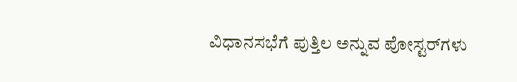ವಿಧಾನಸಭೆಗೆ ಪುತ್ತಿಲ ಅನ್ನುವ ಪೋಸ್ಟರ್‌ಗಳು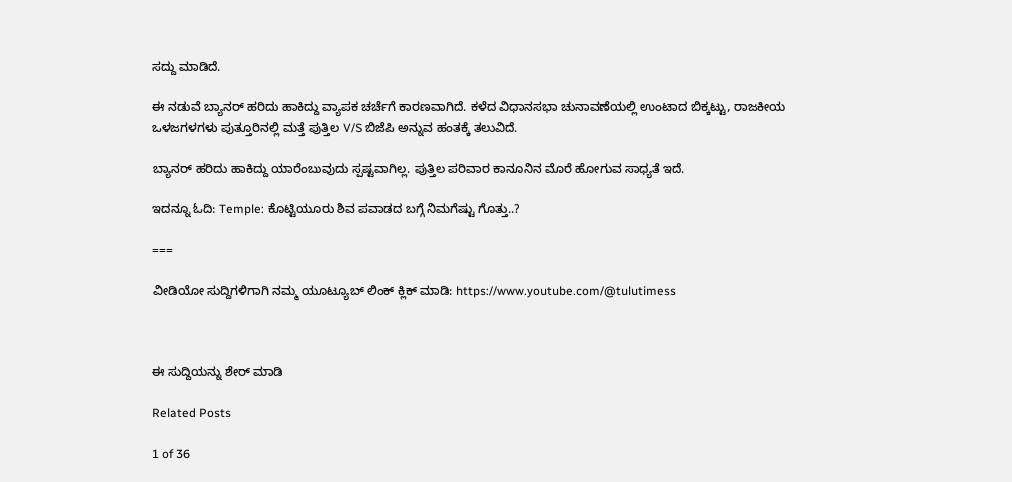ಸದ್ದು ಮಾಡಿದೆ.

ಈ ನಡುವೆ ಬ್ಯಾನರ್‌ ಹರಿದು ಹಾಕಿದ್ದು ವ್ಯಾಪಕ ಚರ್ಚೆಗೆ ಕಾರಣವಾಗಿದೆ. ಕಳೆದ ವಿಧಾನಸಭಾ ಚುನಾವಣೆಯಲ್ಲಿ ಉಂಟಾದ ಬಿಕ್ಕಟ್ಟು, ರಾಜಕೀಯ ಒಳಜಗಳಗಳು ಪುತ್ತೂರಿನಲ್ಲಿ ಮತ್ತೆ ಪುತ್ತಿಲ V/S ಬಿಜೆಪಿ ಅನ್ನುವ ಹಂತಕ್ಕೆ ತಲುವಿದೆ.

ಬ್ಯಾನರ್‌ ಹರಿದು ಹಾಕಿದ್ದು ಯಾರೆಂಬುವುದು ಸ್ಪಷ್ಟವಾಗಿಲ್ಲ. ಪುತ್ತಿಲ ಪರಿವಾರ ಕಾನೂನಿನ ಮೊರೆ ಹೋಗುವ ಸಾಧ್ಯತೆ ಇದೆ.

ಇದನ್ನೂ ಓದಿ: Temple: ಕೊಟ್ಟಿಯೂರು ಶಿವ ಪವಾಡದ ಬಗ್ಗೆ ನಿಮಗೆಷ್ಟು ಗೊತ್ತು..?

===

ವೀಡಿಯೋ ಸುದ್ದಿಗಳಿಗಾಗಿ ನಮ್ಮ ಯೂಟ್ಯೂಬ್ ಲಿಂಕ್ ಕ್ಲಿಕ್ ಮಾಡಿ: https://www.youtube.com/@tulutimess



ಈ ಸುದ್ದಿಯನ್ನು ಶೇರ್ ಮಾಡಿ

Related Posts

1 of 36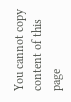You cannot copy content of this page